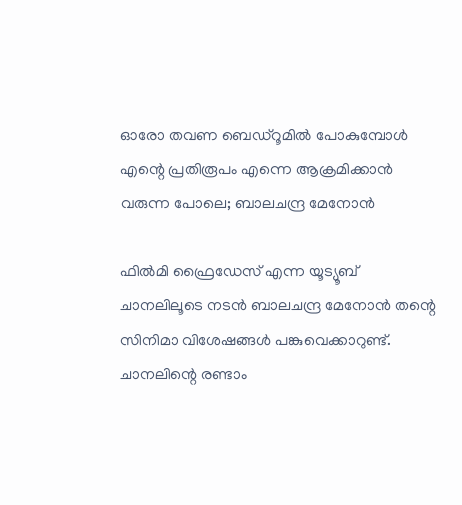ഓരോ തവണ ബെഡ്റൂമില്‍ പോകുമ്പോള്‍ എന്റെ പ്രതിരൂപം എന്നെ ആക്രമിക്കാന്‍ വരുന്ന പോലെ; ബാലചന്ദ്ര മേനോന്‍

ഫില്‍മി ഫ്രൈഡേസ് എന്ന യൂട്യൂബ് ചാനലിലൂടെ നടന്‍ ബാലചന്ദ്ര മേനോന്‍ തന്റെ സിനിമാ വിശേഷങ്ങള്‍ പങ്കുവെക്കാറുണ്ട്. ചാനലിന്റെ രണ്ടാം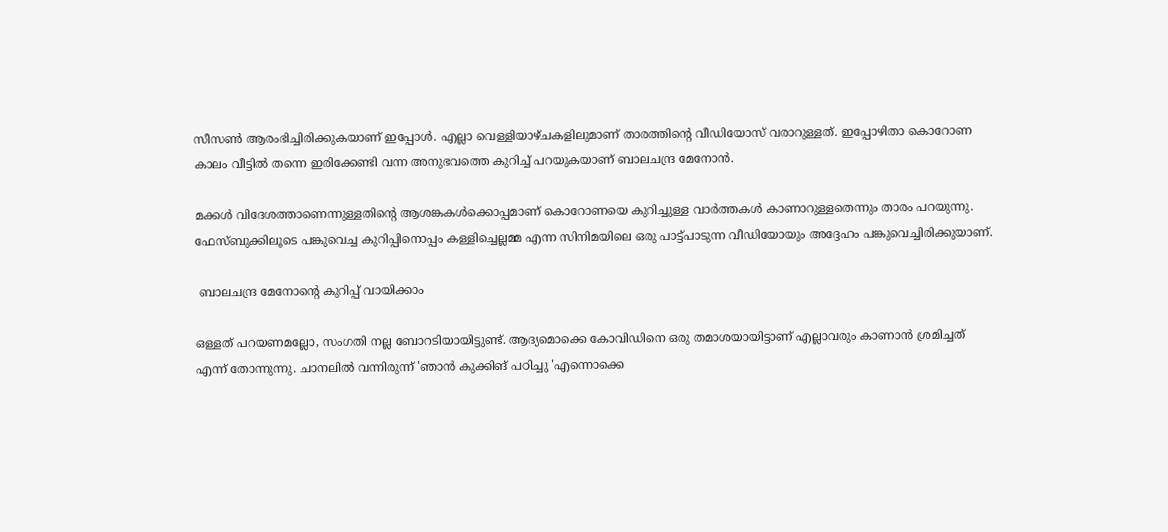സീസണ്‍ ആരംഭിച്ചിരിക്കുകയാണ് ഇപ്പോള്‍. എല്ലാ വെള്ളിയാഴ്ചകളിലുമാണ് താരത്തിന്റെ വീഡിയോസ് വരാറുള്ളത്. ഇപ്പോഴിതാ കൊറോണ കാലം വീട്ടില്‍ തന്നെ ഇരിക്കേണ്ടി വന്ന അനുഭവത്തെ കുറിച്ച് പറയുകയാണ് ബാലചന്ദ്ര മേനോന്‍.

മക്കള്‍ വിദേശത്താണെന്നുള്ളതിന്റെ ആശങ്കകള്‍ക്കൊപ്പമാണ് കൊറോണയെ കുറിച്ചുള്ള വാര്‍ത്തകള്‍ കാണാറുള്ളതെന്നും താരം പറയുന്നു. ഫേസ്ബുക്കിലൂടെ പങ്കുവെച്ച കുറിപ്പിനൊപ്പം കള്ളിച്ചെല്ലമ്മ എന്ന സിനിമയിലെ ഒരു പാട്ട്പാടുന്ന വീഡിയോയും അദ്ദേഹം പങ്കുവെച്ചിരിക്കുയാണ്.

 ബാലചന്ദ്ര മേനോന്റെ കുറിപ്പ് വായിക്കാം

ഒള്ളത് പറയണമല്ലോ, സംഗതി നല്ല ബോറടിയായിട്ടുണ്ട്. ആദ്യമൊക്കെ കോവിഡിനെ ഒരു തമാശയായിട്ടാണ് എല്ലാവരും കാണാന്‍ ശ്രമിച്ചത് എന്ന് തോന്നുന്നു. ചാനലില്‍ വന്നിരുന്ന് 'ഞാന്‍ കുക്കിങ് പഠിച്ചു 'എന്നൊക്കെ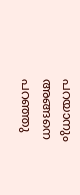പറയാനും അങ്ങനെ പറഞ്ഞു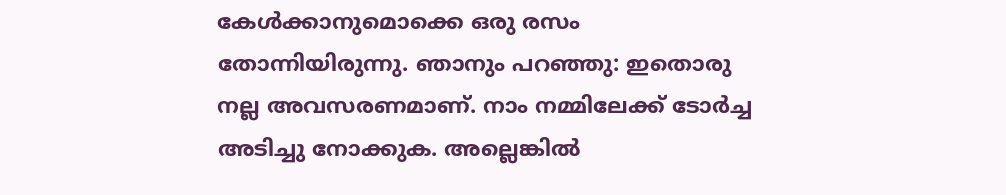കേള്‍ക്കാനുമൊക്കെ ഒരു രസം തോന്നിയിരുന്നു. ഞാനും പറഞ്ഞു: ഇതൊരു നല്ല അവസരണമാണ്. നാം നമ്മിലേക്ക് ടോര്‍ച്ച അടിച്ചു നോക്കുക. അല്ലെങ്കില്‍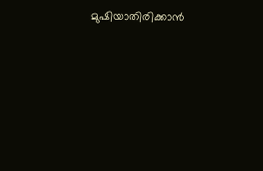മുഷിയാതിരിക്കാന്‍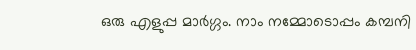ഒരു എളുപ്പ മാര്‍ഗ്ഗം. നാം നമ്മോടൊപ്പം കമ്പനി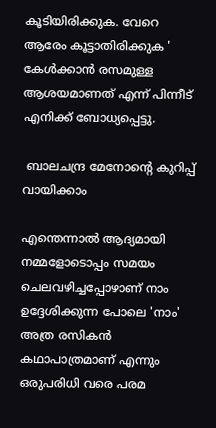കൂടിയിരിക്കുക. വേറെ ആരേം കൂട്ടാതിരിക്കുക ' കേള്‍ക്കാന്‍ രസമുള്ള ആശയമാണത് എന്ന് പിന്നീട് എനിക്ക് ബോധ്യപ്പെട്ടു.

 ബാലചന്ദ്ര മേനോന്റെ കുറിപ്പ് വായിക്കാം

എന്തെന്നാല്‍ ആദ്യമായി നമ്മളോടൊപ്പം സമയം ചെലവഴിച്ചപ്പോഴാണ് നാം ഉദ്ദേശിക്കുന്ന പോലെ 'നാം' അത്ര രസികന്‍ കഥാപാത്രമാണ് എന്നും ഒരുപരിധി വരെ പരമ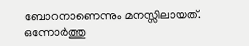ബോറനാണെന്നും മനസ്സിലായത്. ഒന്നോര്‍ത്തു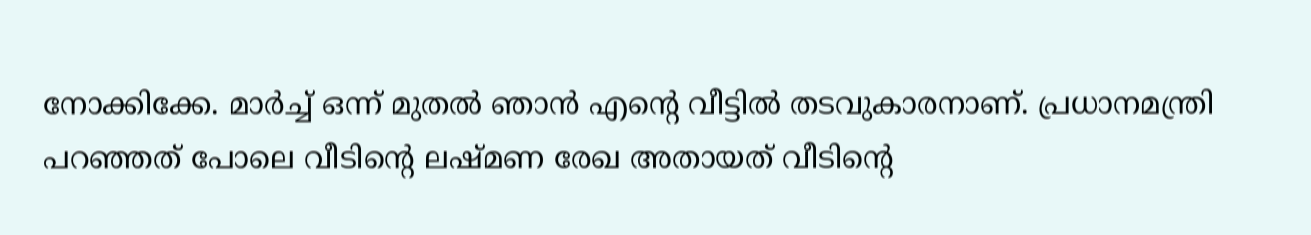നോക്കിക്കേ. മാര്‍ച്ച് ഒന്ന് മുതല്‍ ഞാന്‍ എന്റെ വീട്ടില്‍ തടവുകാരനാണ്. പ്രധാനമന്ത്രി പറഞ്ഞത് പോലെ വീടിന്റെ ലഷ്മണ രേഖ അതായത് വീടിന്റെ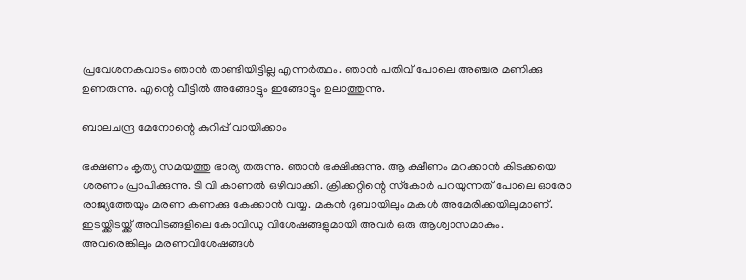പ്രവേശനകവാടം ഞാന്‍ താണ്ടിയിട്ടില്ല എന്നര്‍ത്ഥം. ഞാന്‍ പതിവ് പോലെ അഞ്ചര മണിക്കു ഉണരുന്നു. എന്റെ വീട്ടില്‍ അങ്ങോട്ടും ഇങ്ങോട്ടും ഉലാത്തുന്നു.

ബാലചന്ദ്ര മേനോന്റെ കുറിപ്പ് വായിക്കാം

ഭക്ഷണം കൃത്യ സമയത്തു ഭാര്യ തരുന്നു. ഞാന്‍ ഭക്ഷിക്കുന്നു. ആ ക്ഷീണം മറക്കാന്‍ കിടക്കയെ ശരണം പ്രാപിക്കുന്നു. ടി വി കാണല്‍ ഒഴിവാക്കി. ക്രിക്കറ്റിന്റെ സ്‌കോര്‍ പറയുന്നത് പോലെ ഓരോ രാജ്യത്തേയും മരണ കണക്കു കേക്കാന്‍ വയ്യ. മകന്‍ ദുബായിലും മകള്‍ അമേരിക്കയിലുമാണ്. ഇടയ്ക്കിടയ്ക്ക് അവിടങ്ങളിലെ കോവിഡു വിശേഷങ്ങളുമായി അവര്‍ ഒരു ആശ്വാസമാകും. അവരെങ്കിലും മരണവിശേഷങ്ങള്‍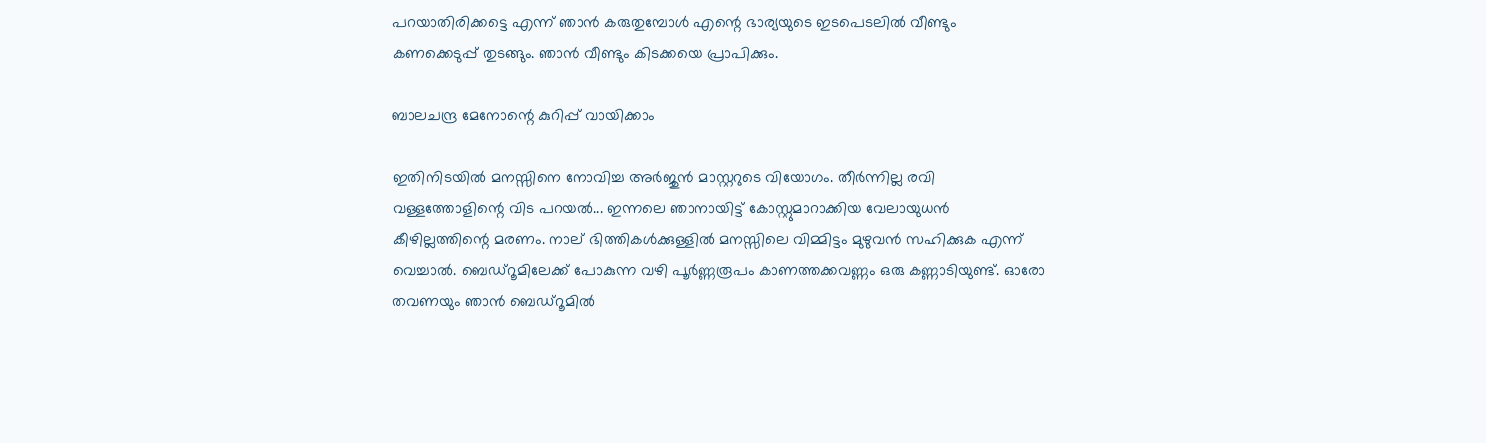പറയാതിരിക്കട്ടെ എന്ന് ഞാന്‍ കരുതുമ്പോള്‍ എന്റെ ഭാര്യയുടെ ഇടപെടലില്‍ വീണ്ടും കണക്കെടുപ്പ് തുടങ്ങും. ഞാന്‍ വീണ്ടും കിടക്കയെ പ്രാപിക്കും.

ബാലചന്ദ്ര മേനോന്റെ കുറിപ്പ് വായിക്കാം

ഇതിനിടയില്‍ മനസ്സിനെ നോവിച്ച അര്‍ജുന്‍ മാസ്റ്ററുടെ വിയോഗം. തീര്‍ന്നില്ല രവി വള്ളത്തോളിന്റെ വിട പറയല്‍... ഇന്നലെ ഞാനായിട്ട് കോസ്റ്റുമാറാക്കിയ വേലായുധന്‍ കീഴില്ലത്തിന്റെ മരണം. നാല് ഭിത്തികള്‍ക്കുള്ളില്‍ മനസ്സിലെ വിമ്മിട്ടം മുഴുവന്‍ സഹിക്കുക എന്ന് വെച്ചാല്‍. ബെഡ്‌റൂമിലേക്ക് പോകുന്ന വഴി പൂര്‍ണ്ണരൂപം കാണത്തക്കവണ്ണം ഒരു കണ്ണാടിയുണ്ട്. ഓരോ തവണയും ഞാന്‍ ബെഡ്റൂമില്‍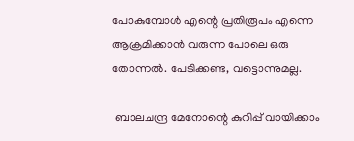പോകുമ്പോള്‍ എന്റെ പ്രതിരൂപം എന്നെ ആക്രമിക്കാന്‍ വരുന്ന പോലെ ഒരു തോന്നല്‍. പേടിക്കണ്ട, വട്ടൊന്നുമല്ല.

 ബാലചന്ദ്ര മേനോന്റെ കുറിപ്പ് വായിക്കാം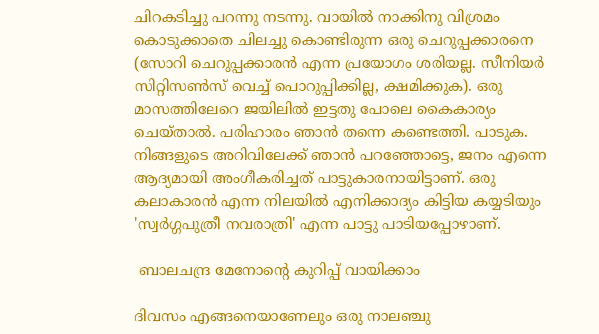ചിറകടിച്ചു പറന്നു നടന്നു. വായില്‍ നാക്കിനു വിശ്രമം കൊടുക്കാതെ ചിലച്ചു കൊണ്ടിരുന്ന ഒരു ചെറുപ്പക്കാരനെ (സോറി ചെറുപ്പക്കാരന്‍ എന്ന പ്രയോഗം ശരിയല്ല. സീനിയര്‍ സിറ്റിസണ്‍സ് വെച്ച് പൊറുപ്പിക്കില്ല, ക്ഷമിക്കുക). ഒരു മാസത്തിലേറെ ജയിലില്‍ ഇട്ടതു പോലെ കൈകാര്യം ചെയ്താല്‍. പരിഹാരം ഞാന്‍ തന്നെ കണ്ടെത്തി. പാടുക. നിങ്ങളുടെ അറിവിലേക്ക് ഞാന്‍ പറഞ്ഞോട്ടെ, ജനം എന്നെ ആദ്യമായി അംഗീകരിച്ചത് പാട്ടുകാരനായിട്ടാണ്. ഒരു കലാകാരന്‍ എന്ന നിലയില്‍ എനിക്കാദ്യം കിട്ടിയ കയ്യടിയും 'സ്വര്‍ഗ്ഗപുത്രീ നവരാത്രി' എന്ന പാട്ടു പാടിയപ്പോഴാണ്.

 ബാലചന്ദ്ര മേനോന്റെ കുറിപ്പ് വായിക്കാം

ദിവസം എങ്ങനെയാണേലും ഒരു നാലഞ്ചു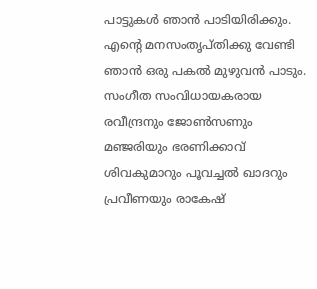പാട്ടുകള്‍ ഞാന്‍ പാടിയിരിക്കും. എന്റെ മനസംതൃപ്തിക്കു വേണ്ടി ഞാന്‍ ഒരു പകല്‍ മുഴുവന്‍ പാടും. സംഗീത സംവിധായകരായ രവീന്ദ്രനും ജോണ്‍സണും മഞ്ജരിയും ഭരണിക്കാവ് ശിവകുമാറും പൂവച്ചല്‍ ഖാദറും പ്രവീണയും രാകേഷ്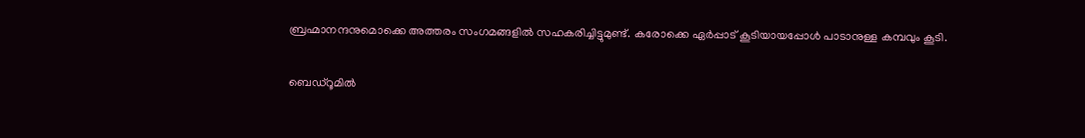ബ്രഹ്മാനന്ദനുമൊക്കെ അത്തരം സംഗമങ്ങളില്‍ സഹകരിച്ചിട്ടുമുണ്ട്. കരോക്കെ ഏര്‍പ്പാട് കൂടിയായപ്പോള്‍ പാടാനുള്ള കമ്പവും കൂടി.

ബെഡ്റൂമില്‍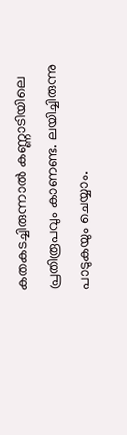കതകടച്ചിരുന്നാല്‍ കണ്ണാടിയിലെ പ്രതിരൂപവും കാണണ്ട. ലയിച്ചിരുന്നു പാടുകയും ചെയ്യാം.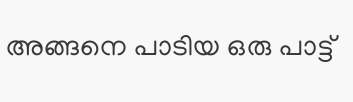അങ്ങനെ പാടിയ ഒരു പാട്ട്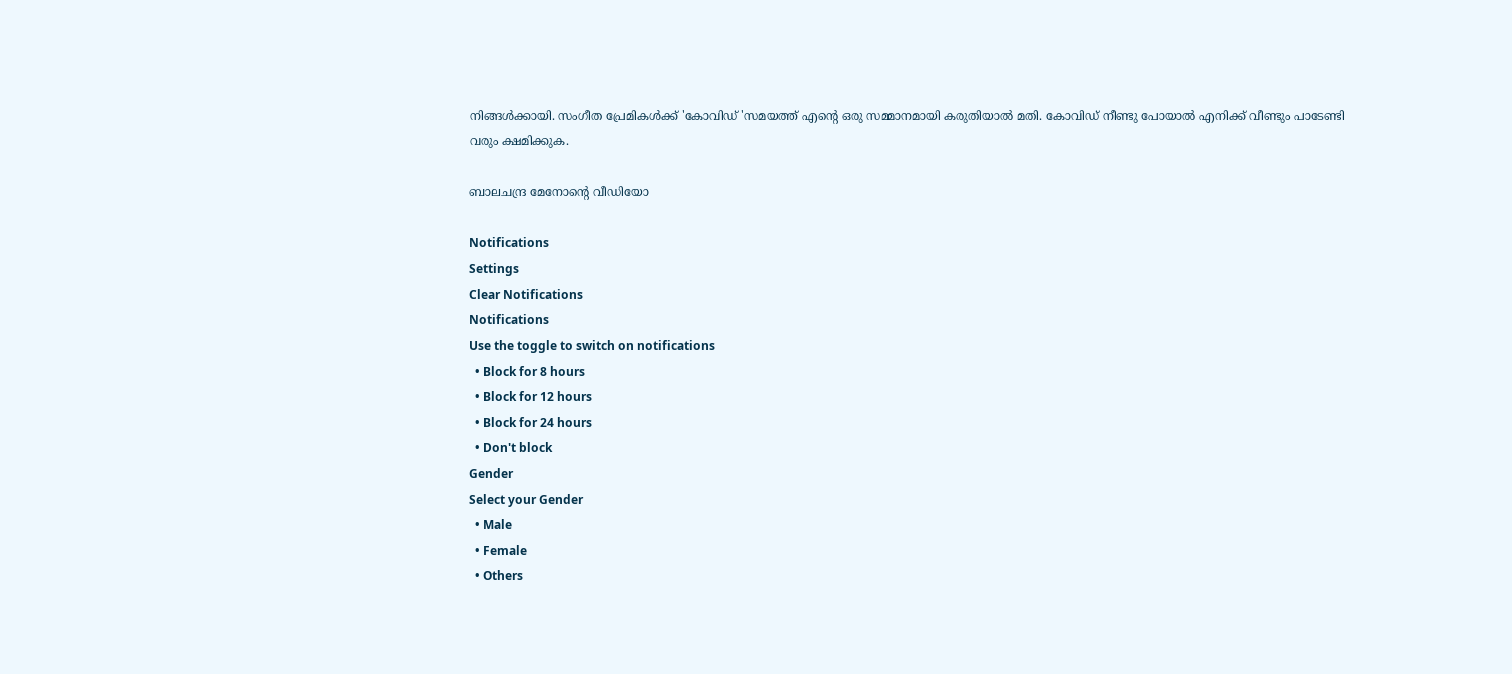നിങ്ങള്‍ക്കായി. സംഗീത പ്രേമികള്‍ക്ക് 'കോവിഡ് 'സമയത്ത് എന്റെ ഒരു സമ്മാനമായി കരുതിയാല്‍ മതി. കോവിഡ് നീണ്ടു പോയാല്‍ എനിക്ക് വീണ്ടും പാടേണ്ടി വരും ക്ഷമിക്കുക.

ബാലചന്ദ്ര മേനോൻ്റെ വീഡിയോ

Notifications
Settings
Clear Notifications
Notifications
Use the toggle to switch on notifications
  • Block for 8 hours
  • Block for 12 hours
  • Block for 24 hours
  • Don't block
Gender
Select your Gender
  • Male
  • Female
  • Others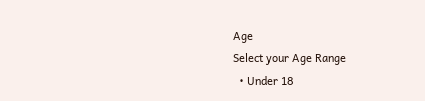Age
Select your Age Range
  • Under 18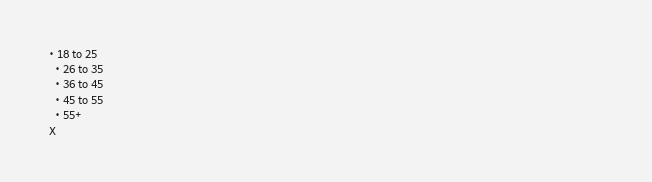• 18 to 25
  • 26 to 35
  • 36 to 45
  • 45 to 55
  • 55+
X